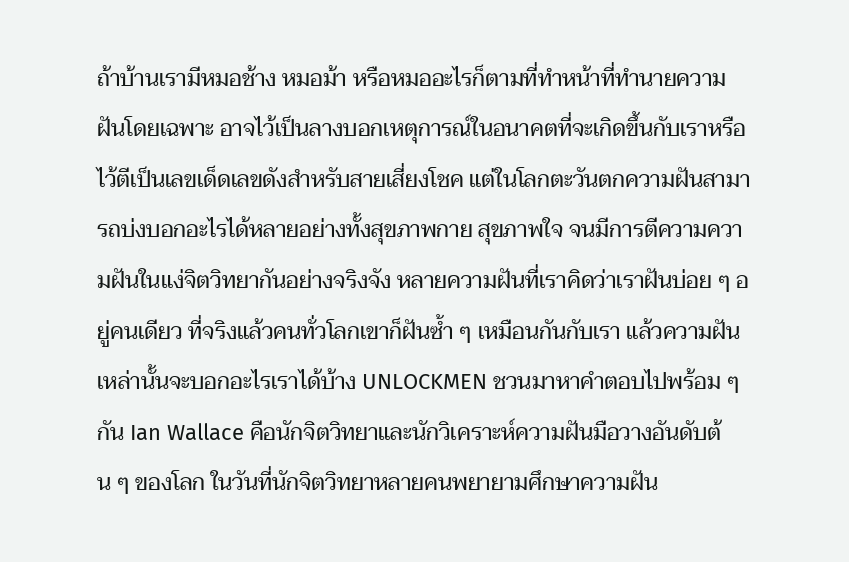ถ้าบ้านเรามีหมอช้าง หมอม้า หรือหมออะไรก็ตามที่ทำหน้าที่ทำนายความฝันโดยเฉพาะ อาจไว้เป็นลางบอกเหตุการณ์ในอนาคตที่จะเกิดขึ้นกับเราหรือไว้ตีเป็นเลขเด็ดเลขดังสำหรับสายเสี่ยงโชค แต่ในโลกตะวันตกความฝันสามารถบ่งบอกอะไรได้หลายอย่างทั้งสุขภาพกาย สุขภาพใจ จนมีการตีความความฝันในแง่จิตวิทยากันอย่างจริงจัง หลายความฝันที่เราคิดว่าเราฝันบ่อย ๆ อยู่คนเดียว ที่จริงแล้วคนทั่วโลกเขาก็ฝันซ้ำ ๆ เหมือนกันกับเรา แล้วความฝันเหล่านั้นจะบอกอะไรเราได้บ้าง UNLOCKMEN ชวนมาหาคำตอบไปพร้อม ๆ กัน Ian Wallace คือนักจิตวิทยาและนักวิเคราะห์ความฝันมือวางอันดับต้น ๆ ของโลก ในวันที่นักจิตวิทยาหลายคนพยายามศึกษาความฝัน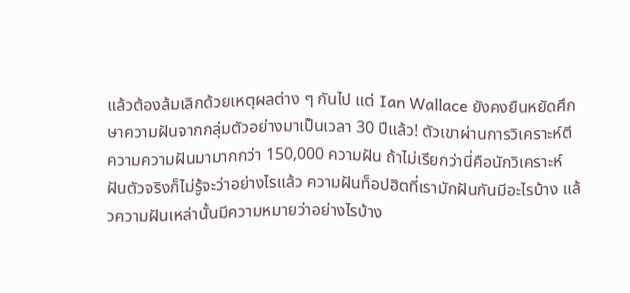แล้วต้องล้มเลิกด้วยเหตุผลต่าง ๆ กันไป แต่ Ian Wallace ยังคงยืนหยัดศึกษาความฝันจากกลุ่มตัวอย่างมาเป็นเวลา 30 ปีแล้ว! ตัวเขาผ่านการวิเคราะห์ตีความความฝันมามากกว่า 150,000 ความฝัน ถ้าไม่เรียกว่านี่คือนักวิเคราะห์ฝันตัวจริงก็ไม่รู้จะว่าอย่างไรแล้ว ความฝันท็อปฮิตที่เรามักฝันกันมีอะไรบ้าง แล้วความฝันเหล่านั้นมีความหมายว่าอย่างไรบ้าง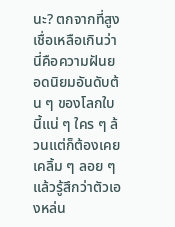นะ? ตกจากที่สูง เชื่อเหลือเกินว่านี่คือความฝันยอดนิยมอันดับต้น ๆ ของโลกใบนี้แน่ ๆ ใคร ๆ ล้วนแต่ก็ต้องเคยเคลิ้ม ๆ ลอย ๆ แล้วรู้สึกว่าตัวเองหล่น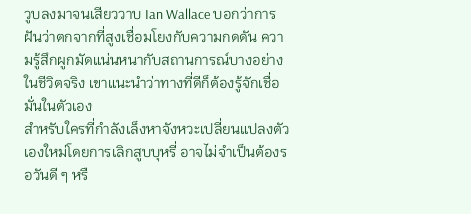วูบลงมาจนเสียววาบ Ian Wallace บอกว่าการฝันว่าตกจากที่สูงเชื่อมโยงกับความกดดัน ความรู้สึกผูกมัดแน่นหนากับสถานการณ์บางอย่างในชีวิตจริง เขาแนะนำว่าทางที่ดีก็ต้องรู้จักเชื่อมั่นในตัวเอง
สำหรับใครที่กำลังเล็งหาจังหวะเปลี่ยนแปลงตัวเองใหม่โดยการเลิกสูบบุหรี่ อาจไม่จำเป็นต้องรอวันดี ๆ หรื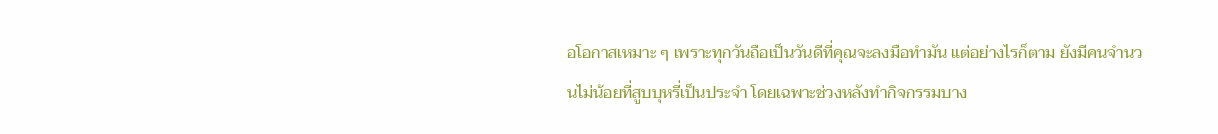อโอกาสเหมาะ ๆ เพราะทุกวันถือเป็นวันดีที่คุณจะลงมือทำมัน แต่อย่างไรก็ตาม ยังมีคนจำนวนไม่น้อยที่สูบบุหรี่เป็นประจำ โดยเฉพาะช่วงหลังทำกิจกรรมบาง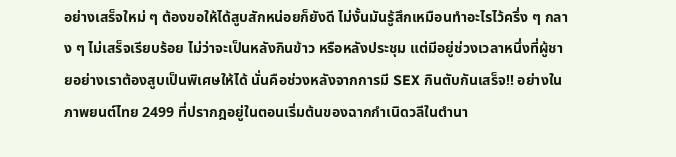อย่างเสร็จใหม่ ๆ ต้องขอให้ได้สูบสักหน่อยก็ยังดี ไม่งั้นมันรู้สึกเหมือนทำอะไรไว้ครึ่ง ๆ กลาง ๆ ไม่เสร็จเรียบร้อย ไม่ว่าจะเป็นหลังกินข้าว หรือหลังประชุม แต่มีอยู่ช่วงเวลาหนึ่งที่ผู้ชายอย่างเราต้องสูบเป็นพิเศษให้ได้ นั่นคือช่วงหลังจากการมี SEX กินตับกันเสร็จ!! อย่างในภาพยนต์ไทย 2499 ที่ปรากฎอยู่ในตอนเริ่มต้นของฉากกำเนิดวลีในตำนา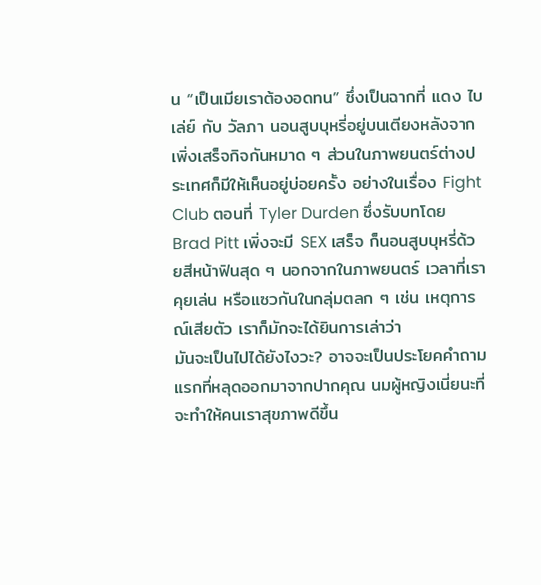น “เป็นเมียเราต้องอดทน” ซึ่งเป็นฉากที่ แดง ไบเล่ย์ กับ วัลภา นอนสูบบุหรี่อยู่บนเตียงหลังจากเพิ่งเสร็จกิจกันหมาด ๆ ส่วนในภาพยนตร์ต่างประเทศก็มีให้เห็นอยู่บ่อยครั้ง อย่างในเรื่อง Fight Club ตอนที่ Tyler Durden ซึ่งรับบทโดย Brad Pitt เพิ่งจะมี SEX เสร็จ ก็นอนสูบบุหรี่ด้วยสีหน้าฟินสุด ๆ นอกจากในภาพยนตร์ เวลาที่เราคุยเล่น หรือแซวกันในกลุ่มตลก ๆ เช่น เหตุการณ์เสียตัว เราก็มักจะได้ยินการเล่าว่า
มันจะเป็นไปได้ยังไงวะ? อาจจะเป็นประโยคคำถามแรกที่หลุดออกมาจากปากคุณ นมผู้หญิงเนี่ยนะที่จะทำให้คนเราสุขภาพดีขึ้น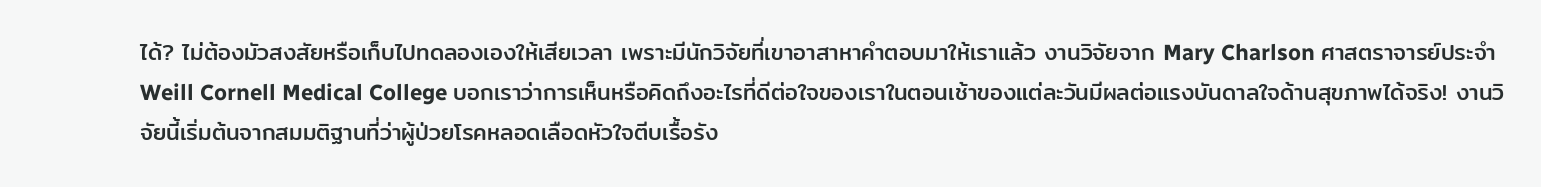ได้? ไม่ต้องมัวสงสัยหรือเก็บไปทดลองเองให้เสียเวลา เพราะมีนักวิจัยที่เขาอาสาหาคำตอบมาให้เราแล้ว งานวิจัยจาก Mary Charlson ศาสตราจารย์ประจำ Weill Cornell Medical College บอกเราว่าการเห็นหรือคิดถึงอะไรที่ดีต่อใจของเราในตอนเช้าของแต่ละวันมีผลต่อแรงบันดาลใจด้านสุขภาพได้จริง! งานวิจัยนี้เริ่มต้นจากสมมติฐานที่ว่าผู้ป่วยโรคหลอดเลือดหัวใจตีบเรื้อรัง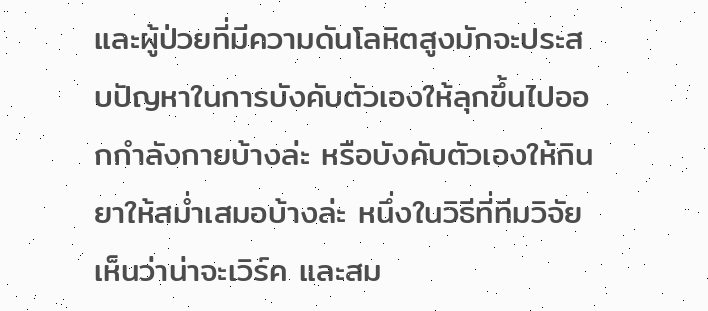และผู้ป่วยที่มีความดันโลหิตสูงมักจะประสบปัญหาในการบังคับตัวเองให้ลุกขึ้นไปออกกำลังกายบ้างล่ะ หรือบังคับตัวเองให้กินยาให้สม่ำเสมอบ้างล่ะ หนึ่งในวิธีที่ทีมวิจัยเห็นว่าน่าจะเวิร์ค และสม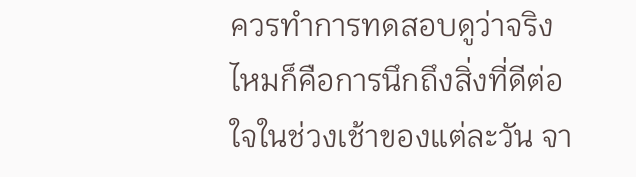ควรทำการทดสอบดูว่าจริงไหมก็คือการนึกถึงสิ่งที่ดีต่อใจในช่วงเช้าของแต่ละวัน จา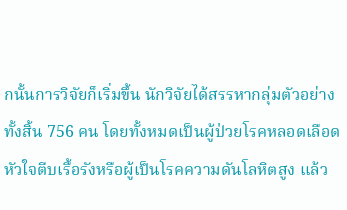กนั้นการวิจัยก็เริ่มขึ้น นักวิจัยได้สรรหากลุ่มตัวอย่างทั้งสิ้น 756 คน โดยทั้งหมดเป็นผู้ป่วยโรคหลอดเลือดหัวใจตีบเรื้อรังหรือผู้เป็นโรคความดันโลหิตสูง แล้ว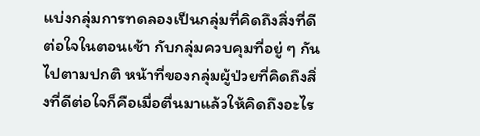แบ่งกลุ่มการทดลองเป็นกลุ่มที่คิดถึงสิ่งที่ดีต่อใจในตอนเช้า กับกลุ่มควบคุมที่อยู่ ๆ กันไปตามปกติ หน้าที่ของกลุ่มผู้ป่วยที่คิดถึงสิ่งที่ดีต่อใจก็คือเมื่อตื่นมาแล้วให้คิดถึงอะไร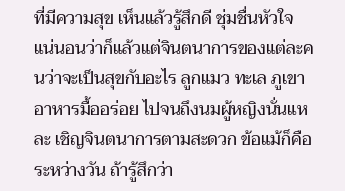ที่มีความสุข เห็นแล้วรู้สึกดี ชุ่มชื่นหัวใจ แน่นอนว่าก็แล้วแต่จินตนาการของแต่ละคนว่าจะเป็นสุขกับอะไร ลูกแมว ทะเล ภูเขา อาหารมื้ออร่อย ไปจนถึงนมผู้หญิงนั่นแหละ เชิญจินตนาการตามสะดวก ข้อแม้ก็คือระหว่างวัน ถ้ารู้สึกว่า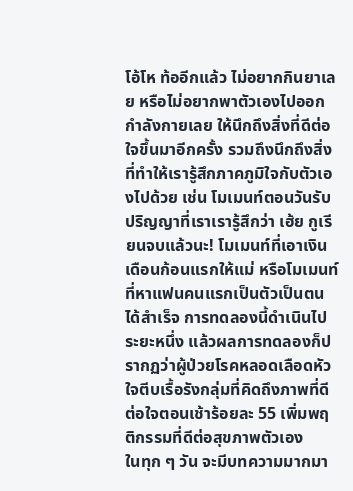โอ้โห ท้ออีกแล้ว ไม่อยากกินยาเลย หรือไม่อยากพาตัวเองไปออกกำลังกายเลย ให้นึกถึงสิ่งที่ดีต่อใจขึ้นมาอีกครั้ง รวมถึงนึกถึงสิ่งที่ทำให้เรารู้สึกภาคภูมิใจกับตัวเองไปด้วย เช่น โมเมนท์ตอนวันรับปริญญาที่เราเรารู้สึกว่า เฮ้ย กูเรียนจบแล้วนะ! โมเมนท์ที่เอาเงินเดือนก้อนแรกให้แม่ หรือโมเมนท์ที่หาแฟนคนแรกเป็นตัวเป็นตนได้สำเร็จ การทดลองนี้ดำเนินไประยะหนึ่ง แล้วผลการทดลองก็ปรากฏว่าผู้ป่วยโรคหลอดเลือดหัวใจตีบเรื้อรังกลุ่มที่คิดถึงภาพที่ดีต่อใจตอนเช้าร้อยละ 55 เพิ่มพฤติกรรมที่ดีต่อสุขภาพตัวเอง
ในทุก ๆ วัน จะมีบทความมากมา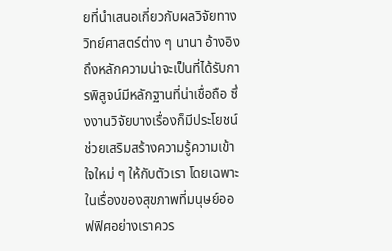ยที่นำเสนอเกี่ยวกับผลวิจัยทางวิทย์ศาสตร์ต่าง ๆ นานา อ้างอิงถึงหลักความน่าจะเป็นที่ได้รับการพิสูจน์มีหลักฐานที่น่าเชื่อถือ ซึ่งงานวิจัยบางเรื่องก็มีประโยชน์ช่วยเสริมสร้างความรู้ความเข้าใจใหม่ ๆ ให้กับตัวเรา โดยเฉพาะในเรื่องของสุขภาพที่มนุษย์ออฟฟิศอย่างเราควร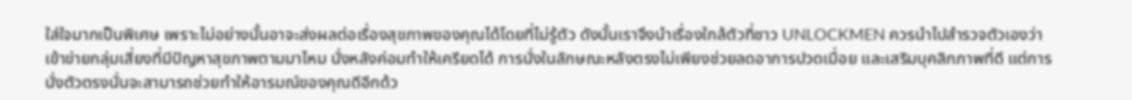ใส่ใจมากเป็นพิเศษ เพราะไม่อย่างนั้นอาจะส่งผลต่อเรื่องสุขภาพของคุณได้โดยที่ไม่รู้ตัว ดังนั้นเราจึงนำเรื่องใกล้ตัวที่ชาว UNLOCKMEN ควรนำไปสำรวจตัวเองว่าเข้าข่ายกลุ่มเสี่ยงที่มีปัญหาสุขภาพตามมาไหม นั่งหลังค่อมทำให้เครียดได้ การนั่งในลักษณะหลังตรงไม่เพียงช่วยลดอาการปวดเมื่อย และเสริมบุคลิกภาพที่ดี แต่การนั่งตัวตรงนั่นจะสามารถช่วยทำให้อารมณ์ของคุณดีอีกด้ว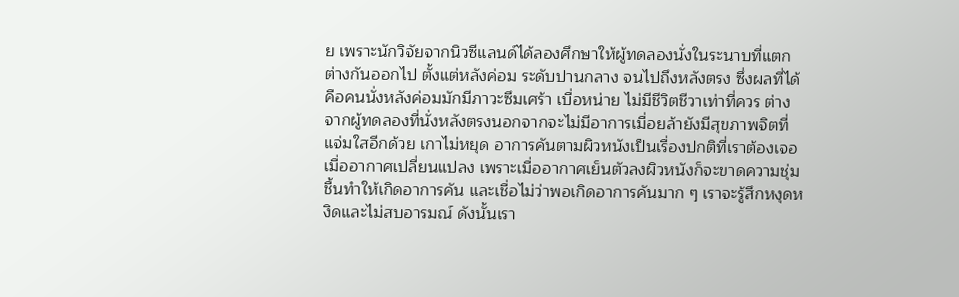ย เพราะนักวิจัยจากนิวซีแลนด์ได้ลองศึกษาให้ผู้ทดลองนั่งในระนาบที่แตกต่างกันออกไป ตั้งแต่หลังค่อม ระดับปานกลาง จนไปถึงหลังตรง ซึ่งผลที่ได้คือคนนั่งหลังค่อมมักมีภาวะซึมเศร้า เบื่อหน่าย ไม่มีชีวิตชีวาเท่าที่ควร ต่างจากผู้ทดลองที่นั่งหลังตรงนอกจากจะไม่มีอาการเมื่อยล้ายังมีสุขภาพจิตที่แจ่มใสอีกด้วย เกาไม่หยุด อาการคันตามผิวหนังเป็นเรื่องปกติที่เราต้องเจอเมื่ออากาศเปลี่ยนแปลง เพราะเมื่ออากาศเย็นตัวลงผิวหนังก็จะขาดความชุ่มชื้นทำให้เกิดอาการคัน และเชื่อไม่ว่าพอเกิดอาการคันมาก ๆ เราจะรู้สึกหงุดหงิดและไม่สบอารมณ์ ดังนั้นเรา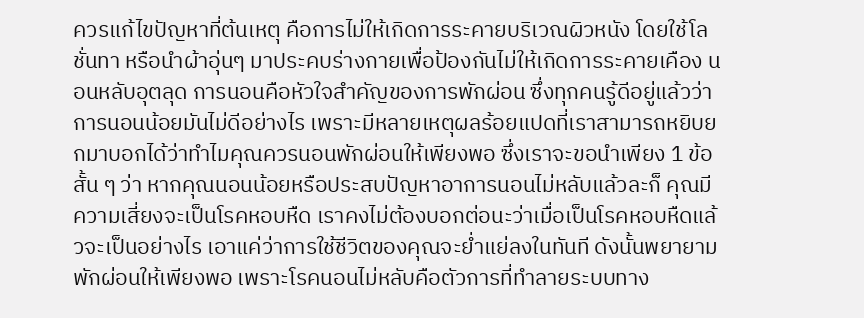ควรแก้ไขปัญหาที่ต้นเหตุ คือการไม่ให้เกิดการระคายบริเวณผิวหนัง โดยใช้โลชั่นทา หรือนำผ้าอุ่นๆ มาประคบร่างกายเพื่อป้องกันไม่ให้เกิดการระคายเคือง นอนหลับอุตลุด การนอนคือหัวใจสำคัญของการพักผ่อน ซึ่งทุกคนรู้ดีอยู่แล้วว่าการนอนน้อยมันไม่ดีอย่างไร เพราะมีหลายเหตุผลร้อยแปดที่เราสามารถหยิบยกมาบอกได้ว่าทำไมคุณควรนอนพักผ่อนให้เพียงพอ ซึ่งเราจะขอนำเพียง 1 ข้อสั้น ๆ ว่า หากคุณนอนน้อยหรือประสบปัญหาอาการนอนไม่หลับแล้วละก็ คุณมีความเสี่ยงจะเป็นโรคหอบหืด เราคงไม่ต้องบอกต่อนะว่าเมื่อเป็นโรคหอบหืดแล้วจะเป็นอย่างไร เอาแค่ว่าการใช้ชีวิตของคุณจะย่ำแย่ลงในทันที ดังนั้นพยายามพักผ่อนให้เพียงพอ เพราะโรคนอนไม่หลับคือตัวการที่ทำลายระบบทาง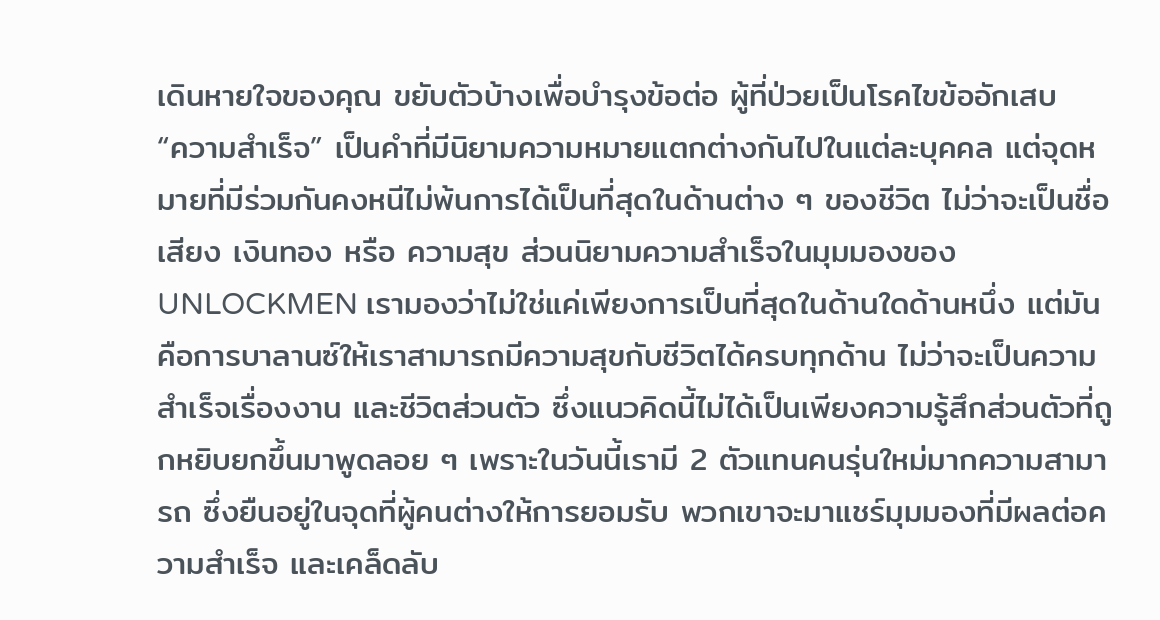เดินหายใจของคุณ ขยับตัวบ้างเพื่อบำรุงข้อต่อ ผู้ที่ป่วยเป็นโรคไขข้ออักเสบ
“ความสำเร็จ” เป็นคำที่มีนิยามความหมายแตกต่างกันไปในแต่ละบุคคล แต่จุดหมายที่มีร่วมกันคงหนีไม่พ้นการได้เป็นที่สุดในด้านต่าง ๆ ของชีวิต ไม่ว่าจะเป็นชื่อเสียง เงินทอง หรือ ความสุข ส่วนนิยามความสำเร็จในมุมมองของ UNLOCKMEN เรามองว่าไม่ใช่แค่เพียงการเป็นที่สุดในด้านใดด้านหนึ่ง แต่มันคือการบาลานซ์ให้เราสามารถมีความสุขกับชีวิตได้ครบทุกด้าน ไม่ว่าจะเป็นความสำเร็จเรื่องงาน และชีวิตส่วนตัว ซึ่งแนวคิดนี้ไม่ได้เป็นเพียงความรู้สึกส่วนตัวที่ถูกหยิบยกขึ้นมาพูดลอย ๆ เพราะในวันนี้เรามี 2 ตัวแทนคนรุ่นใหม่มากความสามารถ ซึ่งยืนอยู่ในจุดที่ผู้คนต่างให้การยอมรับ พวกเขาจะมาแชร์มุมมองที่มีผลต่อความสำเร็จ และเคล็ดลับ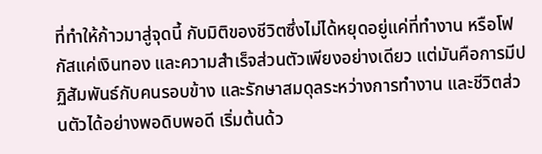ที่ทำให้ก้าวมาสู่จุดนี้ กับมิติของชีวิตซึ่งไม่ได้หยุดอยู่แค่ที่ทำงาน หรือโฟกัสแค่เงินทอง และความสำเร็จส่วนตัวเพียงอย่างเดียว แต่มันคือการมีปฏิสัมพันธ์กับคนรอบข้าง และรักษาสมดุลระหว่างการทำงาน และชีวิตส่วนตัวได้อย่างพอดิบพอดี เริ่มต้นด้ว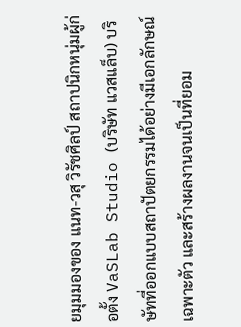ยมุมมองของ แนท-วสุ วิรัชศิลป์ สถาปนิกหนุ่มผู้ก่อตั้ง VaSLab Studio (บริษัท แวสแล็บ) บริษัทที่ออกแบบสถาปัตยกรรมได้อย่างมีเอกลักษณ์เฉพาะตัว และสร้างผลงานจนเป็นที่ยอม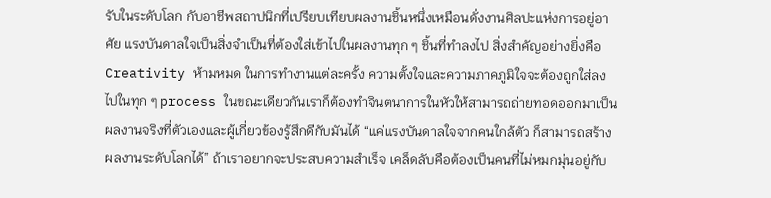รับในระดับโลก กับอาชีพสถาปนิกที่เปรียบเทียบผลงานชิ้นหนึ่งเหมือนดั่งงานศิลปะแห่งการอยู่อาศัย แรงบันดาลใจเป็นสิ่งจำเป็นที่ต้องใส่เข้าไปในผลงานทุก ๆ ชิ้นที่ทำลงไป สิ่งสำคัญอย่างยิ่งคือ Creativity ห้ามหมด ในการทำงานแต่ละครั้ง ความตั้งใจและความภาคภูมิใจจะต้องถูกใส่ลงไปในทุก ๆ process ในขณะเดียวกันเราก็ต้องทำจินตนาการในหัวให้สามารถถ่ายทอดออกมาเป็นผลงานจริงที่ตัวเองและผู้เกี่ยวข้องรู้สึกดีกับมันได้ “แค่แรงบันดาลใจจากคนใกล้ตัว ก็สามารถสร้างผลงานระดับโลกได้” ถ้าเราอยากจะประสบความสำเร็จ เคล็ดลับคือต้องเป็นคนที่ไม่หมกมุ่นอยู่กับ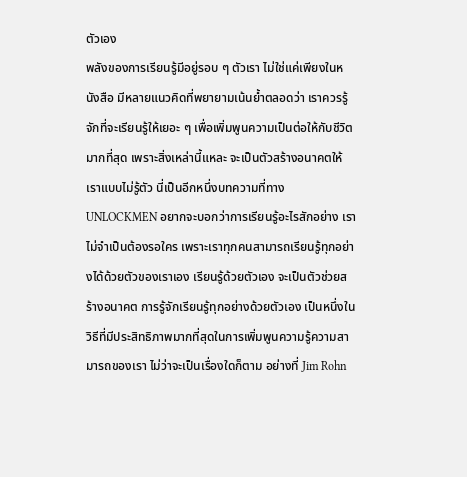ตัวเอง
พลังของการเรียนรู้มีอยู่รอบ ๆ ตัวเรา ไม่ใช่แค่เพียงในหนังสือ มีหลายแนวคิดที่พยายามเน้นย้ำตลอดว่า เราควรรู้จักที่จะเรียนรู้ให้เยอะ ๆ เพื่อเพิ่มพูนความเป็นต่อให้กับชีวิตมากที่สุด เพราะสิ่งเหล่านี้แหละ จะเป็นตัวสร้างอนาคตให้เราแบบไม่รู้ตัว นี่เป็นอีกหนึ่งบทความที่ทาง UNLOCKMEN อยากจะบอกว่าการเรียนรู้อะไรสักอย่าง เราไม่จำเป็นต้องรอใคร เพราะเราทุกคนสามารถเรียนรู้ทุกอย่างได้ด้วยตัวของเราเอง เรียนรู้ด้วยตัวเอง จะเป็นตัวช่วยสร้างอนาคต การรู้จักเรียนรู้ทุกอย่างด้วยตัวเอง เป็นหนึ่งในวิธีที่มีประสิทธิภาพมากที่สุดในการเพิ่มพูนความรู้ความสามารถของเรา ไม่ว่าจะเป็นเรื่องใดก็ตาม อย่างที่ Jim Rohn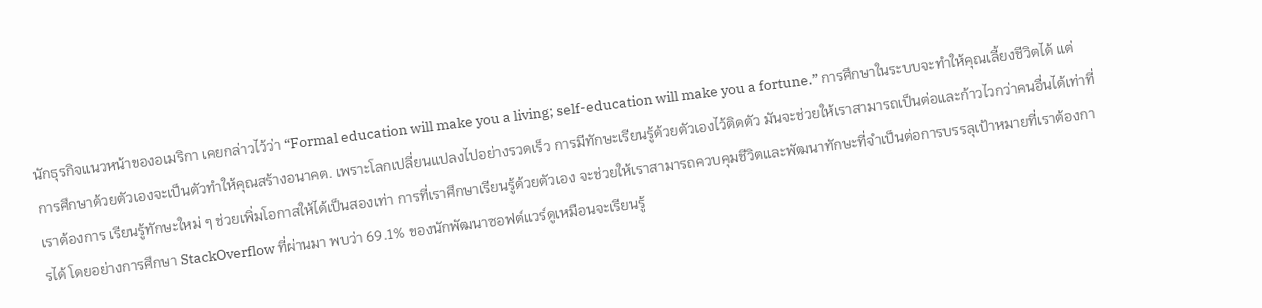นักธุรกิจแนวหน้าของอเมริกา เคยกล่าวไว้ว่า “Formal education will make you a living; self-education will make you a fortune.” การศึกษาในระบบจะทำให้คุณเลี้ยงชีวิตได้ แต่การศึกษาด้วยตัวเองจะเป็นตัวทำให้คุณสร้างอนาคต. เพราะโลกเปลี่ยนแปลงไปอย่างรวดเร็ว การมีทักษะเรียนรู้ด้วยตัวเองไว้ติดตัว มันจะช่วยให้เราสามารถเป็นต่อและก้าวไวกว่าคนอื่นได้เท่าที่เราต้องการ เรียนรู้ทักษะใหม่ ๆ ช่วยเพิ่มโอกาสให้ได้เป็นสองเท่า การที่เราศึกษาเรียนรู้ด้วยตัวเอง จะช่วยให้เราสามารถควบคุมชีวิตและพัฒนาทักษะที่จำเป็นต่อการบรรลุเป้าหมายที่เราต้องการได้ โดยอย่างการศึกษา StackOverflow ที่ผ่านมา พบว่า 69.1% ของนักพัฒนาซอฟต์แวร์ดูเหมือนจะเรียนรู้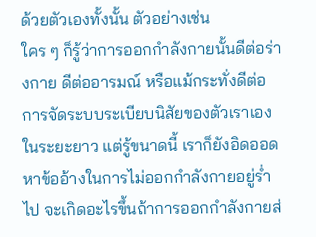ด้วยตัวเองทั้งนั้น ตัวอย่างเช่น
ใคร ๆ ก็รู้ว่าการออกกำลังกายนั้นดีต่อร่างกาย ดีต่ออารมณ์ หรือแม้กระทั่งดีต่อการจัดระบบระเบียบนิสัยของตัวเราเองในระยะยาว แต่รู้ขนาดนี้ เราก็ยังอิดออดหาข้ออ้างในการไม่ออกกำลังกายอยู่ร่ำไป จะเกิดอะไรขึ้นถ้าการออกกำลังกายส่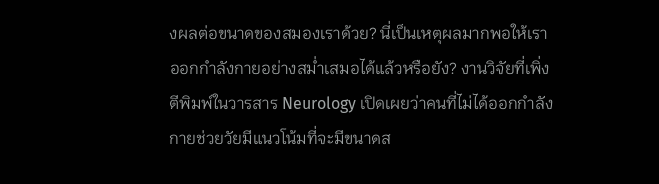งผลต่อขนาดของสมองเราด้วย? นี่เป็นเหตุผลมากพอให้เราออกกำลังกายอย่างสม่ำเสมอได้แล้วหรือยัง? งานวิจัยที่เพิ่งตีพิมพ์ในวารสาร Neurology เปิดเผยว่าคนที่ไม่ได้ออกกำลังกายช่วยวัยมีแนวโน้มที่จะมีขนาดส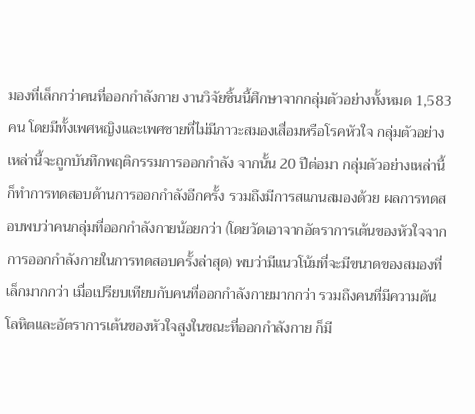มองที่เล็กกว่าคนที่ออกกำลังกาย งานวิจัยชิ้นนี้ศึกษาจากกลุ่มตัวอย่างทั้งหมด 1,583 คน โดยมีทั้งเพศหญิงและเพศชายที่ไม่มีภาวะสมองเสื่อมหรือโรคหัวใจ กลุ่มตัวอย่างเหล่านี้จะถูกบันทึกพฤติกรรมการออกกำลัง จากนั้น 20 ปีต่อมา กลุ่มตัวอย่างเหล่านี้ก็ทำการทดสอบด้านการออกกำลังอีกครั้ง รวมถึงมีการสแกนสมองด้วย ผลการทดสอบพบว่าคนกลุ่มที่ออกกำลังกายน้อยกว่า (โดยวัดเอาจากอัตราการเต้นของหัวใจจากการออกกำลังกายในการทดสอบครั้งล่าสุด) พบว่ามีแนวโน้มที่จะมีขนาดของสมองที่เล็กมากกว่า เมื่อเปรียบเทียบกับคนที่ออกกำลังกายมากกว่า รวมถึงคนที่มีความดันโลหิตและอัตราการเต้นของหัวใจสูงในขณะที่ออกกำลังกาย ก็มี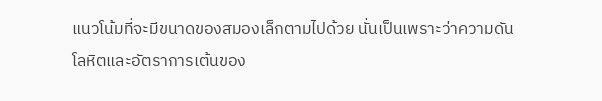แนวโน้มที่จะมีขนาดของสมองเล็กตามไปด้วย นั่นเป็นเพราะว่าความดันโลหิตและอัตราการเต้นของ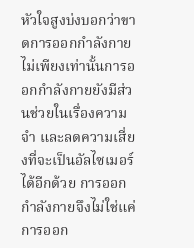หัวใจสูงบ่งบอกว่าขาดการออกกำลังกาย ไม่เพียงเท่านั้นการออกกำลังกายยังมีส่วนช่วยในเรื่องความจำ และลดความเสี่ยงที่จะเป็นอัลไซเมอร์ได้อีกด้วย การออกกำลังกายจึงไม่ใช่แค่การออก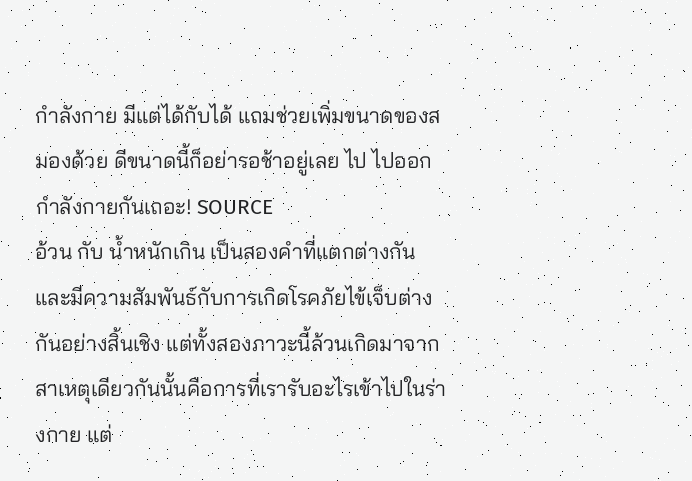กำลังกาย มีแต่ได้กับได้ แถมช่วยเพิ่มขนาดของสมองด้วย ดีขนาดนี้ก็อย่ารอช้าอยู่เลย ไป ไปออกกำลังกายกันเถอะ! SOURCE
อ้วน กับ น้ำหนักเกิน เป็นสองคำที่แตกต่างกันและมีความสัมพันธ์กับการเกิดโรคภัยไข้เจ็บต่างกันอย่างสิ้นเชิง แต่ทั้งสองภาวะนี้ล้วนเกิดมาจากสาเหตุเดียวกันนั้นคือการที่เรารับอะไรเข้าไปในร่างกาย แต่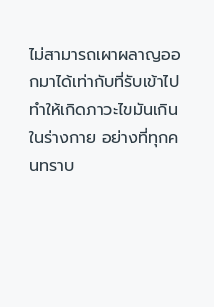ไม่สามารถเผาผลาญออกมาได้เท่ากับที่รับเข้าไป ทำให้เกิดภาวะไขมันเกินในร่างกาย อย่างที่ทุกคนทราบ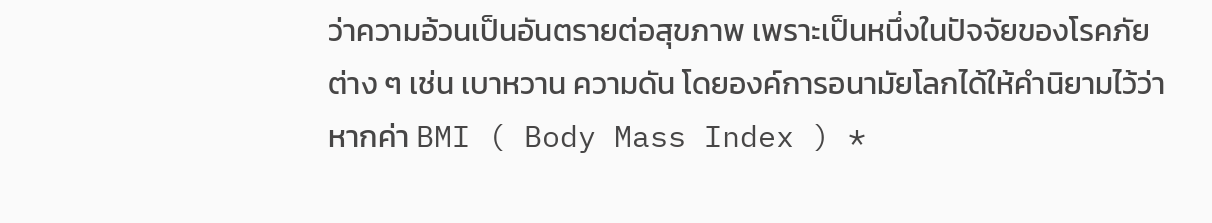ว่าความอ้วนเป็นอันตรายต่อสุขภาพ เพราะเป็นหนึ่งในปัจจัยของโรคภัยต่าง ๆ เช่น เบาหวาน ความดัน โดยองค์การอนามัยโลกได้ให้คำนิยามไว้ว่าหากค่า BMI ( Body Mass Index ) *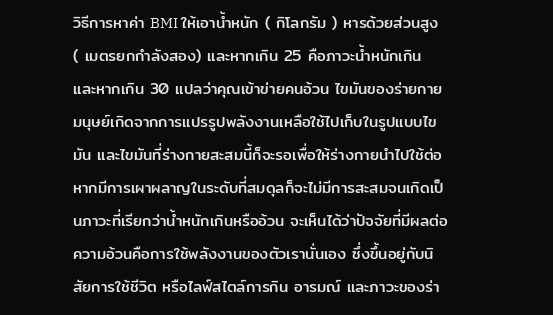วิธีการหาค่า BMI ให้เอาน้ำหนัก ( กิโลกรัม ) หารด้วยส่วนสูง ( เมตรยกกำลังสอง) และหากเกิน 25 คือภาวะน้ำหนักเกิน และหากเกิน 30 แปลว่าคุณเข้าข่ายคนอ้วน ไขมันของร่ายกายมนุษย์เกิดจากการแปรรูปพลังงานเหลือใช้ไปเก็บในรูปแบบไขมัน และไขมันที่ร่างกายสะสมนี้ก็จะรอเพื่อให้ร่างกายนำไปใช้ต่อ หากมีการเผาผลาญในระดับที่สมดุลก็จะไม่มีการสะสมจนเกิดเป็นภาวะที่เรียกว่าน้ำหนักเกินหรืออ้วน จะเห็นได้ว่าปัจจัยที่มีผลต่อความอ้วนคือการใช้พลังงานของตัวเรานั่นเอง ซึ่งขึ้นอยู่กับนิสัยการใช้ชีวิต หรือไลฟ์สไตล์การกิน อารมณ์ และภาวะของร่า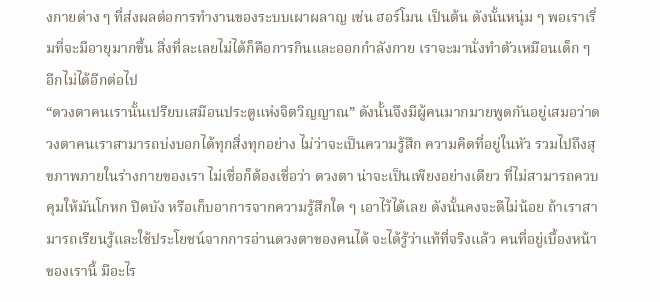งกายต่าง ๆ ที่ส่งผลต่อการทำงานของระบบเผาผลาญ เช่น ฮอร์โมน เป็นต้น ดังนั้นหนุ่ม ๆ พอเราเริ่มที่จะมีอายุมากขึ้น สิ่งที่ละเลยไม่ได้ก็คือการกินและออกกำลังกาย เราจะมานั่งทำตัวเหมือนเด็ก ๆ อีกไม่ได้อีกต่อไป
“ดวงตาคนเรานั้นเปรียบเสมือนประตูแห่งจิตวิญญาณ” ดังนั้นจึงมีผู้คนมากมายพูดกันอยู่เสมอว่าดวงตาคนเราสามารถบ่งบอกได้ทุกสิ่งทุกอย่าง ไม่ว่าจะเป็นความรู้สึก ความคิดที่อยู่ในหัว รวมไปถึงสุขภาพภายในร่างกายของเรา ไม่เชื่อก็ต้องเชื่อว่า ดวงตา น่าจะเป็นเพียงอย่างเดียว ที่ไม่สามารถควบคุมให้มันโกหก ปิดบัง หรือเก็บอาการจากความรู้สึกใด ๆ เอาไว้ได้เลย ดังนั้นคงจะดีไม่น้อย ถ้าเราสามารถเรียนรู้และใช้ประโยชน์จากการอ่านดวงตาของคนได้ จะได้รู้ว่าแท้ที่จริงแล้ว คนที่อยู่เบื้องหน้าของเรานี้ มีอะไร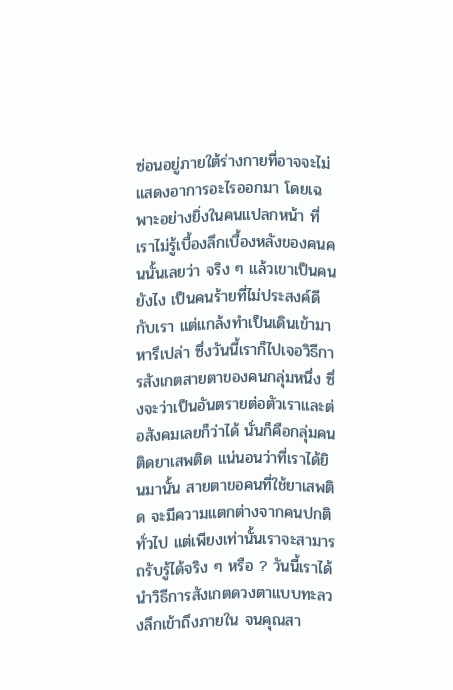ซ่อนอยู่ภายใต้ร่างกายที่อาจจะไม่แสดงอาการอะไรออกมา โดยเฉพาะอย่างยิ่งในคนแปลกหน้า ที่เราไม่รู้เบื้องลึกเบื้องหลังของคนคนนั้นเลยว่า จริง ๆ แล้วเขาเป็นคนยังไง เป็นคนร้ายที่ไม่ประสงค์ดีกับเรา แต่แกล้งทำเป็นเดินเข้ามาหารึเปล่า ซึ่งวันนี้เราก็ไปเจอวิธีการสังเกตสายตาของคนกลุ่มหนึ่ง ซึ่งจะว่าเป็นอันตรายต่อตัวเราและต่อสังคมเลยก็ว่าได้ นั่นก็คือกลุ่มคนติดยาเสพติด แน่นอนว่าที่เราได้ยินมานั้น สายตาขอคนที่ใช้ยาเสพติด จะมีความแตกต่างจากคนปกติทั่วไป แต่เพียงเท่านั้นเราจะสามารถรับรู้ได้จริง ๆ หรือ ? วันนี้เราได้นำวิธีการสังเกตดวงตาแบบทะลวงลึกเข้าถึงภายใน จนคุณสา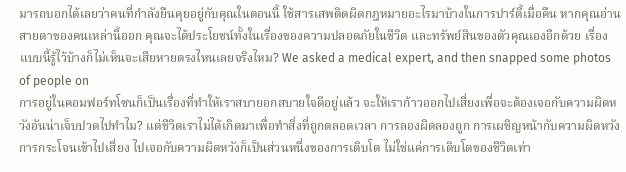มารถบอกได้เลยว่าคนที่กำลังยืนคุยอยู่กับคุณในตอนนี้ ใช้สารเสพติดผิดกฎหมายอะไรมาบ้างในการปาร์ตี้เมื่อคืน หากคุณอ่านสายตาของคนเหล่านี้ออก คุณจะได้ประโยชน์ทั้งในเรื่องของความปลอดภัยในชีวิต และทรัพย์สินของตัวคุณเองอีกด้วย เรื่องแบบนี้รู้ไว้บ้างก็ไม่เห็นจะเสียหายตรงไหนเลยจริงไหม? We asked a medical expert, and then snapped some photos of people on
การอยู่ในคอมฟอร์ทโซนก็เป็นเรื่องที่ทำให้เราสบายอกสบายใจดีอยู่แล้ว จะให้เราก้าวออกไปเสี่ยงเพื่อจะต้องเจอกับความผิดหวังอันน่าเจ็บปวดไปทำไม? แต่ชีวิตเราไม่ได้เกิดมาเพื่อทำสิ่งที่ถูกตลอดเวลา การลองผิดลองถูก การเผชิญหน้ากับความผิดหวัง การกระโจนเข้าไปเสี่ยง ไปเจอกับความผิดหวังก็เป็นส่วนหนึ่งของการเติบโต ไม่ใช่แค่การเติบโตของชีวิตเท่า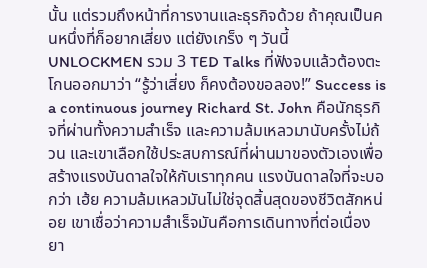นั้น แต่รวมถึงหน้าที่การงานและธุรกิจด้วย ถ้าคุณเป็นคนหนึ่งที่ก็อยากเสี่ยง แต่ยังเกร็ง ๆ วันนี้ UNLOCKMEN รวม 3 TED Talks ที่ฟังจบแล้วต้องตะโกนออกมาว่า “รู้ว่าเสี่ยง ก็คงต้องขอลอง!” Success is a continuous journey Richard St. John คือนักธุรกิจที่ผ่านทั้งความสำเร็จ และความล้มเหลวมานับครั้งไม่ถ้วน และเขาเลือกใช้ประสบการณ์ที่ผ่านมาของตัวเองเพื่อสร้างแรงบันดาลใจให้กับเราทุกคน แรงบันดาลใจที่จะบอกว่า เฮ้ย ความล้มเหลวมันไม่ใช่จุดสิ้นสุดของชีวิตสักหน่อย เขาเชื่อว่าความสำเร็จมันคือการเดินทางที่ต่อเนื่องยา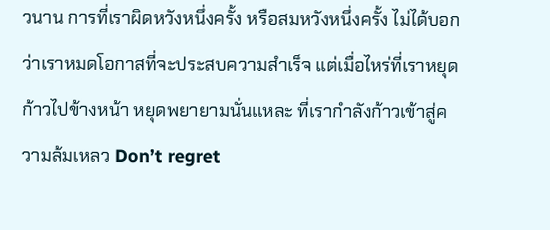วนาน การที่เราผิดหวังหนึ่งครั้ง หรือสมหวังหนึ่งครั้ง ไม่ได้บอกว่าเราหมดโอกาสที่จะประสบความสำเร็จ แต่เมื่อไหร่ที่เราหยุดก้าวไปข้างหน้า หยุดพยายามนั่นแหละ ที่เรากำลังก้าวเข้าสู่ความล้มเหลว Don’t regret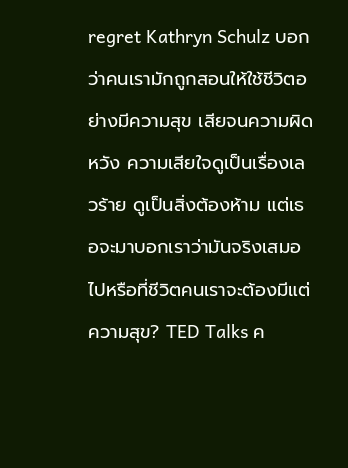regret Kathryn Schulz บอกว่าคนเรามักถูกสอนให้ใช้ชีวิตอย่างมีความสุข เสียจนความผิดหวัง ความเสียใจดูเป็นเรื่องเลวร้าย ดูเป็นสิ่งต้องห้าม แต่เธอจะมาบอกเราว่ามันจริงเสมอไปหรือที่ชีวิตคนเราจะต้องมีแต่ความสุข? TED Talks ค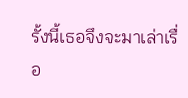รั้งนี้เธอจึงจะมาเล่าเรื่อ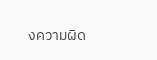งความผิด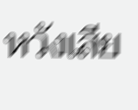หวังเสีย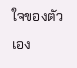ใจของตัวเอง